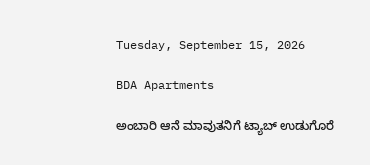Tuesday, September 15, 2026

BDA Apartments

ಅಂಬಾರಿ ಆನೆ ಮಾವುತನಿಗೆ ಟ್ಯಾಬ್ ಉಡುಗೊರೆ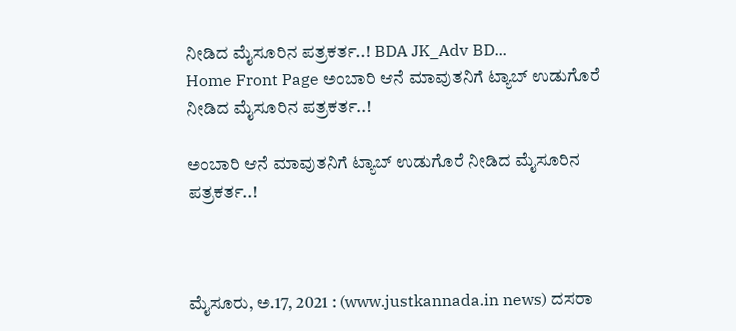ನೀಡಿದ ಮೈಸೂರಿನ ಪತ್ರಕರ್ತ..! BDA JK_Adv BD...
Home Front Page ಅಂಬಾರಿ ಆನೆ ಮಾವುತನಿಗೆ ಟ್ಯಾಬ್ ಉಡುಗೊರೆ ನೀಡಿದ ಮೈಸೂರಿನ ಪತ್ರಕರ್ತ..!

ಅಂಬಾರಿ ಆನೆ ಮಾವುತನಿಗೆ ಟ್ಯಾಬ್ ಉಡುಗೊರೆ ನೀಡಿದ ಮೈಸೂರಿನ ಪತ್ರಕರ್ತ..!



ಮೈಸೂರು, ಅ.17, 2021 : (www.justkannada.in news) ದಸರಾ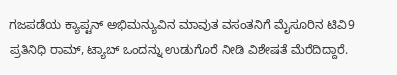ಗಜಪಡೆಯ ಕ್ಯಾಪ್ಟನ್ ಅಭಿಮನ್ಯುವಿನ ಮಾವುತ ವಸಂತನಿಗೆ ಮೈಸೂರಿನ ಟಿವಿ9 ಪ್ರತಿನಿಧಿ ರಾಮ್, ಟ್ಯಾಬ್ ಒಂದನ್ನು ಉಡುಗೊರೆ ನೀಡಿ ವಿಶೇಷತೆ ಮೆರೆದಿದ್ದಾರೆ.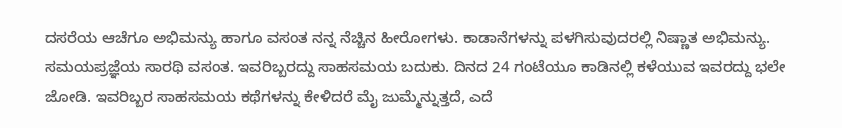ದಸರೆಯ ಆಚೆಗೂ ಅಭಿಮನ್ಯು ಹಾಗೂ ವಸಂತ ನನ್ನ ನೆಚ್ಚಿನ ಹೀರೋಗಳು. ಕಾಡಾನೆಗಳನ್ನು ಪಳಗಿಸುವುದರಲ್ಲಿ ನಿಷ್ಣಾತ ಅಭಿಮನ್ಯು. ಸಮಯಪ್ರಜ್ಞೆಯ ಸಾರಥಿ ವಸಂತ. ಇವರಿಬ್ಬರದ್ದು ಸಾಹಸಮಯ ಬದುಕು. ದಿನದ 24 ಗಂಟೆಯೂ ಕಾಡಿನಲ್ಲಿ ಕಳೆಯುವ ಇವರದ್ದು ಭಲೇ ಜೋಡಿ. ಇವರಿಬ್ಬರ ಸಾಹಸಮಯ ಕಥೆಗಳನ್ನು ಕೇಳಿದರೆ ಮೈ ಜುಮ್ಮೆನ್ನುತ್ತದೆ, ಎದೆ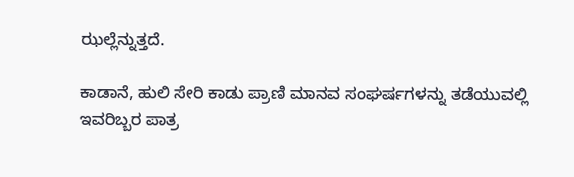ಝಲ್ಲೆನ್ನುತ್ತದೆ.

ಕಾಡಾನೆ, ಹುಲಿ ಸೇರಿ ಕಾಡು ಪ್ರಾಣಿ ಮಾನವ ಸಂಘರ್ಷಗಳನ್ನು ತಡೆಯುವಲ್ಲಿ ಇವರಿಬ್ಬರ ಪಾತ್ರ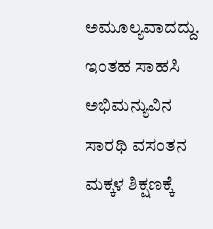ಅಮೂಲ್ಯವಾದದ್ದು. ಇಂತಹ ಸಾಹಸಿ ಅಭಿಮನ್ಯುವಿನ ಸಾರಥಿ ವಸಂತನ ಮಕ್ಕಳ ಶಿಕ್ಷಣಕ್ಕೆ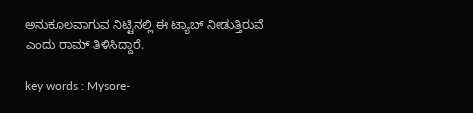ಅನುಕೂಲವಾಗುವ ನಿಟ್ಟಿನಲ್ಲಿ ಈ ಟ್ಯಾಬ್ ನೀಡುತ್ತಿರುವೆ ಎಂದು ರಾಮ್ ತಿಳಿಸಿದ್ದಾರೆ.

key words : Mysore-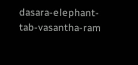dasara-elephant-tab-vasantha-ram